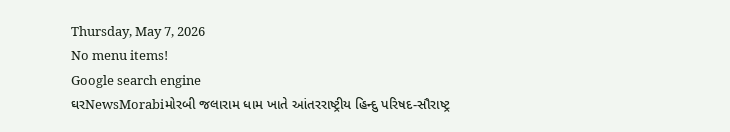Thursday, May 7, 2026
No menu items!
Google search engine
ઘરNewsMorabiમોરબી જલારામ ધામ ખાતે આંતરરાષ્ટ્રીય હિન્દુ પરિષદ-સૌરાષ્ટ્ર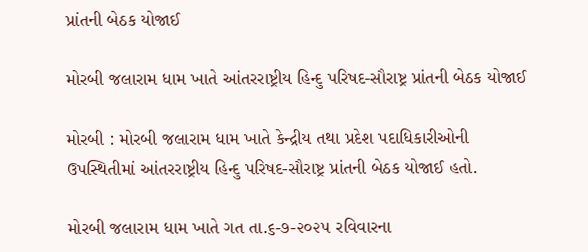પ્રાંતની બેઠક યોજાઈ

મોરબી જલારામ ધામ ખાતે આંતરરાષ્ટ્રીય હિન્દુ પરિષદ-સૌરાષ્ટ્ર પ્રાંતની બેઠક યોજાઈ

મોરબી : મોરબી જલારામ ધામ ખાતે કેન્દ્રીય તથા પ્રદેશ પદાધિકારીઓની ઉપસ્થિતીમાં આંતરરાષ્ટ્રીય હિન્દુ પરિષદ-સૌરાષ્ટ્ર પ્રાંતની બેઠક યોજાઈ હતો.

મોરબી જલારામ ધામ ખાતે ગત તા.૬-૭-૨૦૨૫ રવિવારના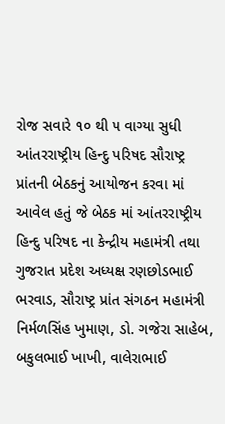રોજ સવારે ૧૦ થી ૫ વાગ્યા સુધી આંતરરાષ્ટ્રીય હિન્દુ પરિષદ સૌરાષ્ટ્ર પ્રાંતની બેઠકનું આયોજન કરવા માં આવેલ હતું જે બેઠક માં આંતરરાષ્ટ્રીય હિન્દુ પરિષદ ના કેન્દ્રીય મહામંત્રી તથા ગુજરાત પ્રદેશ અધ્યક્ષ રણછોડભાઈ ભરવાડ, સૌરાષ્ટ્ર પ્રાંત સંગઠન મહામંત્રી નિર્મળસિંહ ખુમાણ, ડો. ગજેરા સાહેબ, બકુલભાઈ ખાખી, વાલેરાભાઈ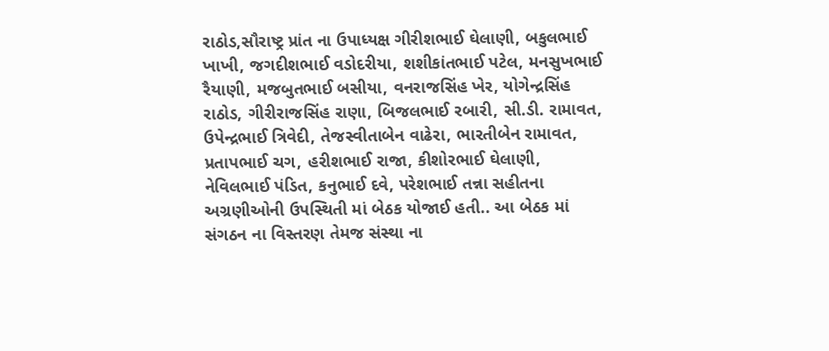રાઠોડ,સૌરાષ્ટ્ર પ્રાંત ના ઉપાધ્યક્ષ ગીરીશભાઈ ઘેલાણી, બકુલભાઈ ખાખી, જગદીશભાઈ વડોદરીયા, શશીકાંતભાઈ પટેલ, મનસુખભાઈ રૈયાણી, મજબુતભાઈ બસીયા, વનરાજસિંહ ખેર, યોગેન્દ્રસિંહ રાઠોડ, ગીરીરાજસિંહ રાણા, બિજલભાઈ રબારી, સી.ડી. રામાવત, ઉપેન્દ્રભાઈ ત્રિવેદી, તેજસ્વીતાબેન વાઢેરા, ભારતીબેન રામાવત, પ્રતાપભાઈ ચગ, હરીશભાઈ રાજા, કીશોરભાઈ ઘેલાણી, નેવિલભાઈ પંડિત, કનુભાઈ દવે, પરેશભાઈ તન્ના સહીતના અગ્રણીઓની ઉપસ્થિતી માં બેઠક યોજાઈ હતી.. આ બેઠક માં સંગઠન ના વિસ્તરણ તેમજ સંસ્થા ના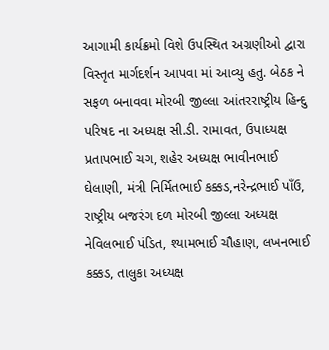આગામી કાર્યક્રમો વિશે ઉપસ્થિત અગ્રણીઓ દ્વારા વિસ્તૃત માર્ગદર્શન આપવા માં આવ્યુ હતુ. બેઠક ને સફળ બનાવવા મોરબી જીલ્લા આંતરરાષ્ટ્રીય હિન્દુ પરિષદ ના અધ્યક્ષ સી.ડી. રામાવત, ઉપાધ્યક્ષ પ્રતાપભાઈ ચગ, શહેર અધ્યક્ષ ભાવીનભાઈ ઘેલાણી, મંત્રી નિર્મિતભાઈ કક્કડ,નરેન્દ્રભાઈ પાઁઉ, રાષ્ટ્રીય બજરંગ દળ મોરબી જીલ્લા અધ્યક્ષ નેવિલભાઈ પંડિત, શ્યામભાઈ ચૌહાણ, લખનભાઈ કક્કડ, તાલુકા અધ્યક્ષ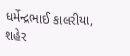ધર્મેન્દ્રભાઈ કાલરીયા, શહેર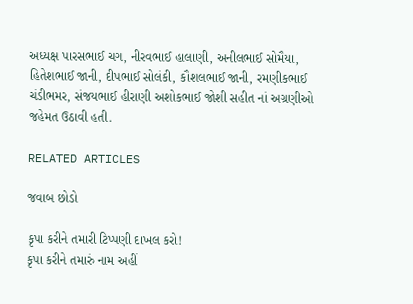અધ્યક્ષ પારસભાઈ ચગ, નીરવભાઈ હાલાણી, અનીલભાઈ સોમૈયા, હિતેશભાઈ જાની, દીપભાઈ સોલંકી, કૌશલભાઈ જાની, રમણીકભાઈ ચંડીભમર, સંજયભાઈ હીરાણી અશોકભાઈ જોશી સહીત નાં અગ્રણીઓ જહેમત ઉઠાવી હતી.

RELATED ARTICLES

જવાબ છોડો

કૃપા કરીને તમારી ટિપ્પણી દાખલ કરો!
કૃપા કરીને તમારું નામ અહીં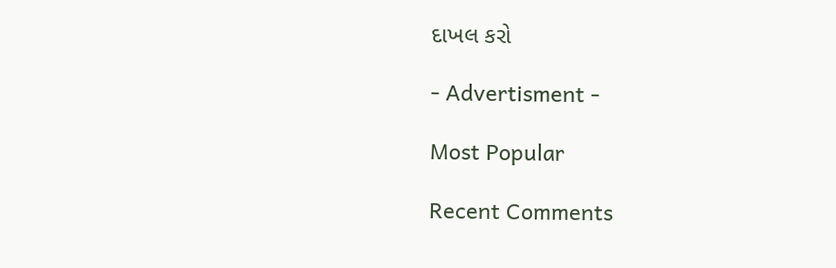દાખલ કરો

- Advertisment -

Most Popular

Recent Comments